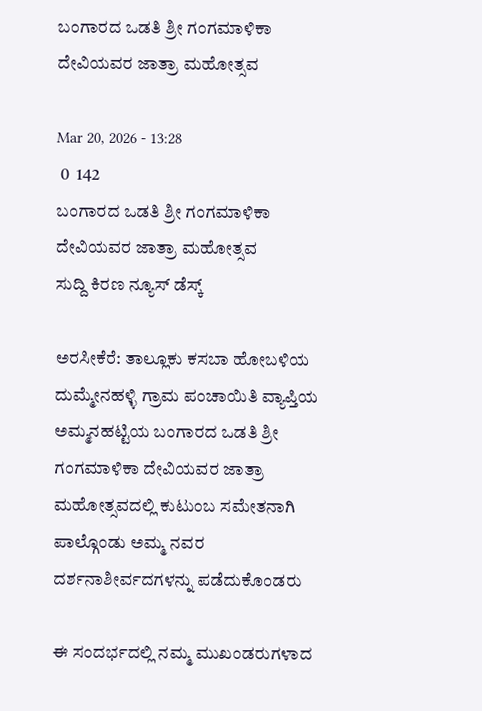ಬಂಗಾರದ ಒಡತಿ ಶ್ರೀ ಗಂಗಮಾಳಿಕಾ ದೇವಿಯವರ ಜಾತ್ರಾ ಮಹೋತ್ಸವ

Mar 20, 2026 - 13:28
 0  142
ಬಂಗಾರದ ಒಡತಿ ಶ್ರೀ ಗಂಗಮಾಳಿಕಾ ದೇವಿಯವರ ಜಾತ್ರಾ ಮಹೋತ್ಸವ
ಸುದ್ದಿ ಕಿರಣ ನ್ಯೂಸ್ ಡೆಸ್ಕ್

ಅರಸೀಕೆರೆ: ತಾಲ್ಲೂಕು ಕಸಬಾ ಹೋಬಳಿಯ ದುಮ್ಮೇನಹಳ್ಳಿ ಗ್ರಾಮ ಪಂಚಾಯಿತಿ ವ್ಯಾಪ್ತಿಯ ಅಮ್ಮನಹಟ್ಟಿಯ ಬಂಗಾರದ ಒಡತಿ ಶ್ರೀ ಗಂಗಮಾಳಿಕಾ ದೇವಿಯವರ ಜಾತ್ರಾ ಮಹೋತ್ಸವದಲ್ಲಿ ಕುಟುಂಬ ಸಮೇತನಾಗಿ ಪಾಲ್ಗೊಂಡು ಅಮ್ಮ ನವರ ದರ್ಶನಾಶೀರ್ವದಗಳನ್ನು ಪಡೆದುಕೊಂಡರು

ಈ ಸಂದರ್ಭದಲ್ಲಿ ನಮ್ಮ ಮುಖಂಡರುಗಳಾದ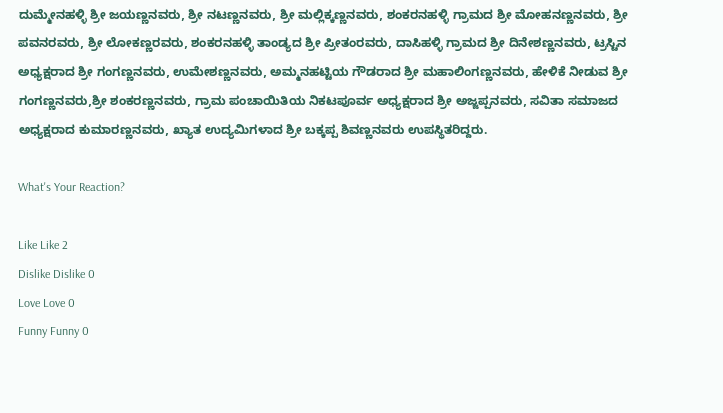ದುಮ್ಮೇನಹಳ್ಳಿ ಶ್ರೀ ಜಯಣ್ಣನವರು, ಶ್ರೀ ನಟಣ್ಣನವರು, ಶ್ರೀ ಮಲ್ಲಿಕ್ಕಣ್ಣನವರು, ಶಂಕರನಹಳ್ಳಿ ಗ್ರಾಮದ ಶ್ರೀ ಮೋಹನಣ್ಣನವರು, ಶ್ರೀ ಪವನರವರು, ಶ್ರೀ ಲೋಕಣ್ಣರವರು, ಶಂಕರನಹಳ್ಳಿ ತಾಂಡ್ಯದ ಶ್ರೀ ಪ್ರೀತಂರವರು, ದಾಸಿಹಳ್ಳಿ ಗ್ರಾಮದ ಶ್ರೀ ದಿನೇಶಣ್ಣನವರು, ಟ್ರಸ್ಟಿನ ಅಧ್ಯಕ್ಷರಾದ ಶ್ರೀ ಗಂಗಣ್ಣನವರು, ಉಮೇಶಣ್ಣನವರು, ಅಮ್ಮನಹಟ್ಟಿಯ ಗೌಡರಾದ ಶ್ರೀ ಮಹಾಲಿಂಗಣ್ಣನವರು, ಹೇಳಿಕೆ ನೀಡುವ ಶ್ರೀ ಗಂಗಣ್ಣನವರು,ಶ್ರೀ ಶಂಕರಣ್ಣನವರು, ಗ್ರಾಮ ಪಂಚಾಯಿತಿಯ ನಿಕಟಪೂರ್ವ ಅಧ್ಯಕ್ಷರಾದ ಶ್ರೀ ಅಜ್ಜಪ್ಪನವರು, ಸವಿತಾ ಸಮಾಜದ ಅಧ್ಯಕ್ಷರಾದ ಕುಮಾರಣ್ಣನವರು, ಖ್ಯಾತ ಉದ್ಯಮಿಗಳಾದ ಶ್ರೀ ಬಕ್ಕಪ್ಪ ಶಿವಣ್ಣನವರು ಉಪಸ್ಥಿತರಿದ್ದರು.

What's Your Reaction?

Like Like 2
Dislike Dislike 0
Love Love 0
Funny Funny 0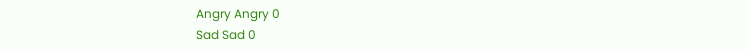Angry Angry 0
Sad Sad 0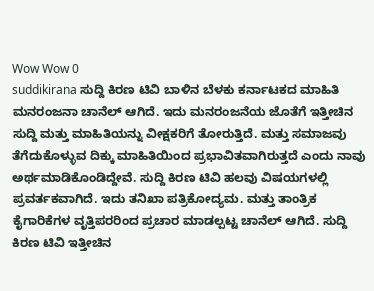Wow Wow 0
suddikirana ಸುದ್ದಿ ಕಿರಣ ಟಿವಿ ಬಾಳಿನ ಬೆಳಕು ಕರ್ನಾಟಕದ ಮಾಹಿತಿ ಮನರಂಜನಾ ಚಾನೆಲ್ ಆಗಿದೆ. ಇದು ಮನರಂಜನೆಯ ಜೊತೆಗೆ ಇತ್ತೀಚಿನ ಸುದ್ದಿ ಮತ್ತು ಮಾಹಿತಿಯನ್ನು ವೀಕ್ಷಕರಿಗೆ ತೋರುತ್ತಿದೆ. ಮತ್ತು ಸಮಾಜವು ತೆಗೆದುಕೊಳ್ಳುವ ದಿಕ್ಕು ಮಾಹಿತಿಯಿಂದ ಪ್ರಭಾವಿತವಾಗಿರುತ್ತದೆ ಎಂದು ನಾವು ಅರ್ಥಮಾಡಿಕೊಂಡಿದ್ದೇವೆ. ಸುದ್ದಿ ಕಿರಣ ಟಿವಿ ಹಲವು ವಿಷಯಗಳಲ್ಲಿ ಪ್ರವರ್ತಕವಾಗಿದೆ. ಇದು ತನಿಖಾ ಪತ್ರಿಕೋದ್ಯಮ. ಮತ್ತು ತಾಂತ್ರಿಕ ಕೈಗಾರಿಕೆಗಳ ವೃತ್ತಿಪರರಿಂದ ಪ್ರಚಾರ ಮಾಡಲ್ಪಟ್ಟ ಚಾನೆಲ್ ಆಗಿದೆ. ಸುದ್ದಿ ಕಿರಣ ಟಿವಿ ಇತ್ತೀಚಿನ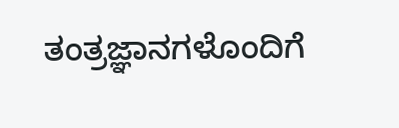ತಂತ್ರಜ್ಞಾನಗಳೊಂದಿಗೆ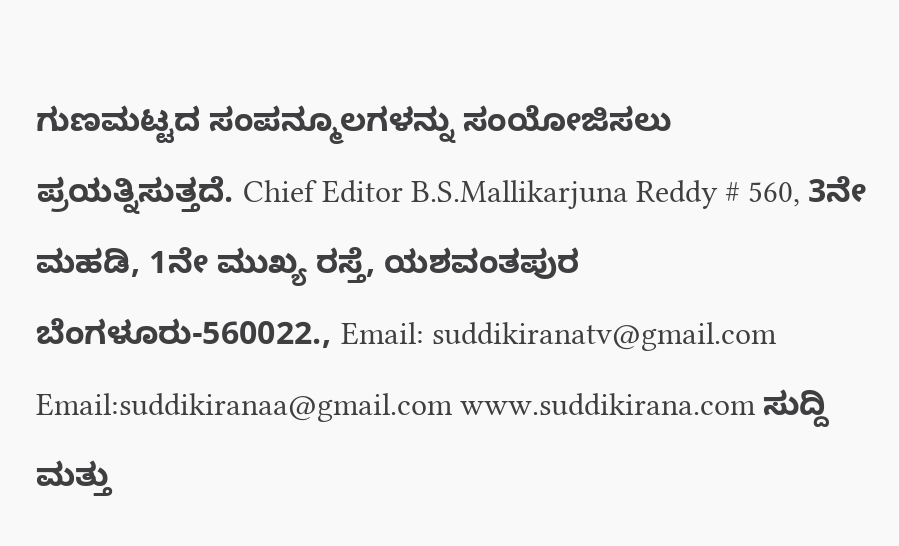ಗುಣಮಟ್ಟದ ಸಂಪನ್ಮೂಲಗಳನ್ನು ಸಂಯೋಜಿಸಲು ಪ್ರಯತ್ನಿಸುತ್ತದೆ. Chief Editor B.S.Mallikarjuna Reddy # 560, 3ನೇ ಮಹಡಿ, 1ನೇ ಮುಖ್ಯ ರಸ್ತೆ, ಯಶವಂತಪುರ ಬೆಂಗಳೂರು-560022., Email: suddikiranatv@gmail.com Email:suddikiranaa@gmail.com www.suddikirana.com ಸುದ್ದಿ ಮತ್ತು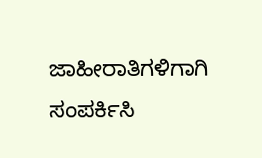ಜಾಹೀರಾತಿಗಳಿಗಾಗಿ ಸಂಪರ್ಕಿಸಿ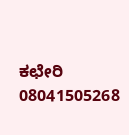ಕಛೇರಿ 08041505268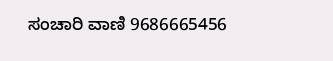ಸಂಚಾರಿ ವಾಣಿ 9686665456